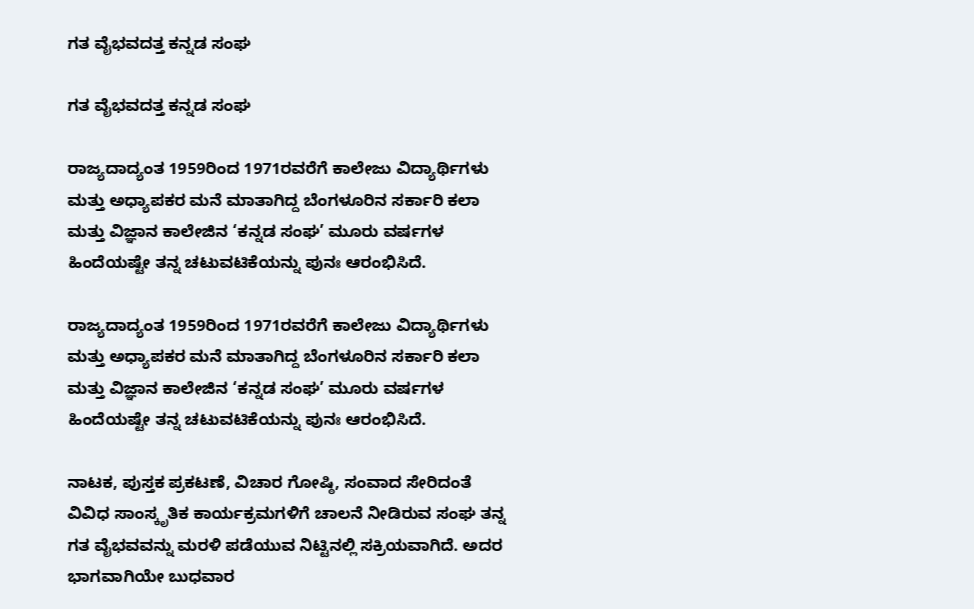ಗತ ವೈಭವದತ್ತ ಕನ್ನಡ ಸಂಘ

ಗತ ವೈಭವದತ್ತ ಕನ್ನಡ ಸಂಘ

ರಾಜ್ಯದಾದ್ಯಂತ 1959ರಿಂದ 1971ರವರೆಗೆ ಕಾಲೇಜು ವಿದ್ಯಾರ್ಥಿಗಳು ಮತ್ತು ಅಧ್ಯಾಪಕರ ಮನೆ ಮಾತಾಗಿದ್ದ ಬೆಂಗಳೂರಿನ ಸರ್ಕಾರಿ ಕಲಾ ಮತ್ತು ವಿಜ್ಞಾನ ಕಾಲೇಜಿನ ‘ಕನ್ನಡ ಸಂಘ’ ಮೂರು ವರ್ಷಗಳ ಹಿಂದೆಯಷ್ಟೇ ತನ್ನ ಚಟುವಟಿಕೆಯನ್ನು ಪುನಃ ಆರಂಭಿಸಿದೆ.

ರಾಜ್ಯದಾದ್ಯಂತ 1959ರಿಂದ 1971ರವರೆಗೆ ಕಾಲೇಜು ವಿದ್ಯಾರ್ಥಿಗಳು ಮತ್ತು ಅಧ್ಯಾಪಕರ ಮನೆ ಮಾತಾಗಿದ್ದ ಬೆಂಗಳೂರಿನ ಸರ್ಕಾರಿ ಕಲಾ ಮತ್ತು ವಿಜ್ಞಾನ ಕಾಲೇಜಿನ ‘ಕನ್ನಡ ಸಂಘ’ ಮೂರು ವರ್ಷಗಳ ಹಿಂದೆಯಷ್ಟೇ ತನ್ನ ಚಟುವಟಿಕೆಯನ್ನು ಪುನಃ ಆರಂಭಿಸಿದೆ.

ನಾಟಕ, ಪುಸ್ತಕ ಪ್ರಕಟಣೆ, ವಿಚಾರ ಗೋಷ್ಠಿ, ಸಂವಾದ ಸೇರಿದಂತೆ ವಿವಿಧ ಸಾಂಸ್ಕೃತಿಕ ಕಾರ್ಯಕ್ರಮಗಳಿಗೆ ಚಾಲನೆ ನೀಡಿರುವ ಸಂಘ ತನ್ನ ಗತ ವೈಭವವನ್ನು ಮರಳಿ ಪಡೆಯುವ ನಿಟ್ಟಿನಲ್ಲಿ ಸಕ್ರಿಯವಾಗಿದೆ. ಅದರ ಭಾಗವಾಗಿಯೇ ಬುಧವಾರ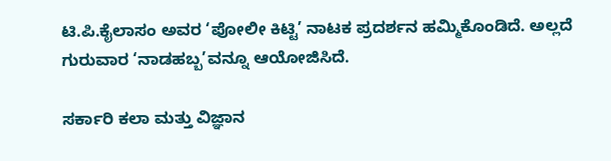ಟಿ.ಪಿ.ಕೈಲಾಸಂ ಅವರ ‘ಪೋಲೀ ಕಿಟ್ಟಿ’ ನಾಟಕ ಪ್ರದರ್ಶನ ಹಮ್ಮಿಕೊಂಡಿದೆ. ಅಲ್ಲದೆ ಗುರುವಾರ ‘ನಾಡಹಬ್ಬ’ವನ್ನೂ ಆಯೋಜಿಸಿದೆ.

ಸರ್ಕಾರಿ ಕಲಾ ಮತ್ತು ವಿಜ್ಞಾನ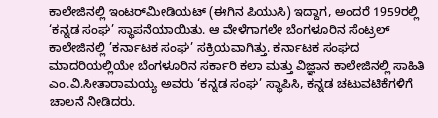ಕಾಲೇಜಿನಲ್ಲಿ ಇಂಟರ್‌ಮೀಡಿಯಟ್‌ (ಈಗಿನ ಪಿಯುಸಿ) ಇದ್ದಾಗ, ಅಂದರೆ 1959ರಲ್ಲಿ ‘ಕನ್ನಡ ಸಂಘ’ ಸ್ಥಾಪನೆಯಾಯಿತು. ಆ ವೇಳೆಗಾಗಲೇ ಬೆಂಗಳೂರಿನ ಸೆಂಟ್ರಲ್‌ ಕಾಲೇಜಿನಲ್ಲಿ ’ಕರ್ನಾಟಕ ಸಂಘ’ ಸಕ್ರಿಯವಾಗಿತ್ತು. ಕರ್ನಾಟಕ ಸಂಘದ ಮಾದರಿಯಲ್ಲಿಯೇ ಬೆಂಗಳೂರಿನ ಸರ್ಕಾರಿ ಕಲಾ ಮತ್ತು ವಿಜ್ಞಾನ ಕಾಲೇಜಿನಲ್ಲಿ ಸಾಹಿತಿ ಎಂ.ವಿ.ಸೀತಾರಾಮಯ್ಯ ಅವರು ‘ಕನ್ನಡ ಸಂಘ’ ಸ್ಥಾಪಿಸಿ, ಕನ್ನಡ ಚಟುವಟಿಕೆಗಳಿಗೆ ಚಾಲನೆ ನೀಡಿದರು.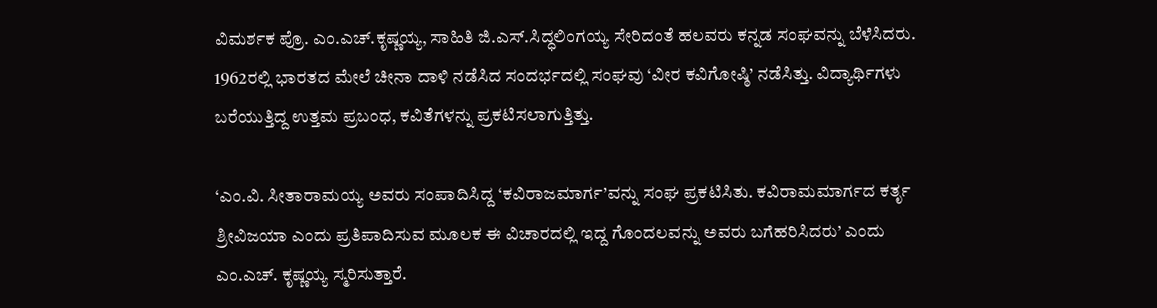ವಿಮರ್ಶಕ ಪ್ರೊ. ಎಂ.ಎಚ್‌.ಕೃಷ್ಣಯ್ಯ, ಸಾಹಿತಿ ಜಿ.ಎಸ್‌.ಸಿದ್ಧಲಿಂಗಯ್ಯ ಸೇರಿದಂತೆ ಹಲವರು ಕನ್ನಡ ಸಂಘವನ್ನು ಬೆಳೆಸಿದರು. 1962ರಲ್ಲಿ ಭಾರತದ ಮೇಲೆ ಚೀನಾ ದಾಳಿ ನಡೆಸಿದ ಸಂದರ್ಭದಲ್ಲಿ ಸಂಘವು ‘ವೀರ ಕವಿಗೋಷ್ಠಿ’ ನಡೆಸಿತ್ತು. ವಿದ್ಯಾರ್ಥಿಗಳು ಬರೆಯುತ್ತಿದ್ದ ಉತ್ತಮ ಪ್ರಬಂಧ, ಕವಿತೆಗಳನ್ನು ಪ್ರಕಟಿಸಲಾಗುತ್ತಿತ್ತು.

‘ಎಂ.ವಿ. ಸೀತಾರಾಮಯ್ಯ ಅವರು ಸಂಪಾದಿಸಿದ್ದ ‘ಕವಿರಾಜಮಾರ್ಗ’ವನ್ನು ಸಂಘ ಪ್ರಕಟಿಸಿತು. ಕವಿರಾಮಮಾರ್ಗದ ಕರ್ತೃ ಶ್ರೀವಿಜಯಾ ಎಂದು ಪ್ರತಿಪಾದಿಸುವ ಮೂಲಕ ಈ ವಿಚಾರದಲ್ಲಿ ಇದ್ದ ಗೊಂದಲವನ್ನು ಅವರು ಬಗೆಹರಿಸಿದರು’ ಎಂದು ಎಂ.ಎಚ್‌. ಕೃಷ್ಣಯ್ಯ ಸ್ಮರಿಸುತ್ತಾರೆ.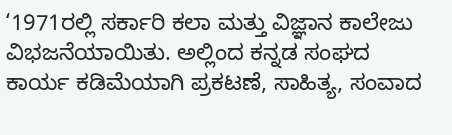‘1971ರಲ್ಲಿ ಸರ್ಕಾರಿ ಕಲಾ ಮತ್ತು ವಿಜ್ಞಾನ ಕಾಲೇಜು ವಿಭಜನೆಯಾಯಿತು. ಅಲ್ಲಿಂದ ಕನ್ನಡ ಸಂಘದ ಕಾರ್ಯ ಕಡಿಮೆಯಾಗಿ ಪ್ರಕಟಣೆ, ಸಾಹಿತ್ಯ, ಸಂವಾದ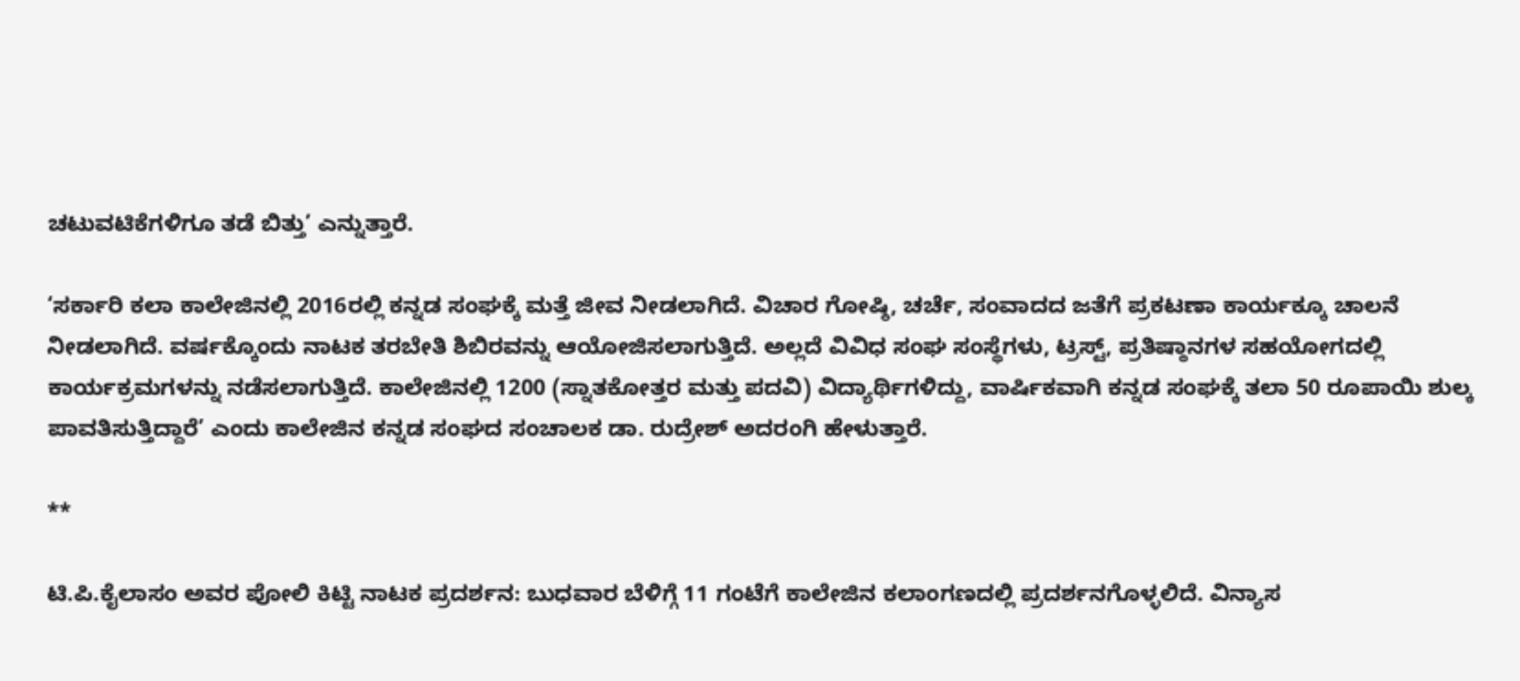ಚಟುವಟಿಕೆಗಳಿಗೂ ತಡೆ ಬಿತ್ತು’ ಎನ್ನುತ್ತಾರೆ.

‘ಸರ್ಕಾರಿ ಕಲಾ ಕಾಲೇಜಿನಲ್ಲಿ 2016ರಲ್ಲಿ ಕನ್ನಡ ಸಂಘಕ್ಕೆ ಮತ್ತೆ ಜೀವ ನೀಡಲಾಗಿದೆ. ವಿಚಾರ ಗೋಷ್ಠಿ, ಚರ್ಚೆ, ಸಂವಾದದ ಜತೆಗೆ ಪ್ರಕಟಣಾ ಕಾರ್ಯಕ್ಕೂ ಚಾಲನೆ ನೀಡಲಾಗಿದೆ. ವರ್ಷಕ್ಕೊಂದು ನಾಟಕ ತರಬೇತಿ ಶಿಬಿರವನ್ನು ಆಯೋಜಿಸಲಾಗುತ್ತಿದೆ. ಅಲ್ಲದೆ ವಿವಿಧ ಸಂಘ ಸಂಸ್ಥೆಗಳು, ಟ್ರಸ್ಟ್‌, ಪ್ರತಿಷ್ಠಾನಗಳ ಸಹಯೋಗದಲ್ಲಿ ಕಾರ್ಯಕ್ರಮಗಳನ್ನು ನಡೆಸಲಾಗುತ್ತಿದೆ. ಕಾಲೇಜಿನಲ್ಲಿ 1200 (ಸ್ನಾತಕೋತ್ತರ ಮತ್ತು ಪದವಿ) ವಿದ್ಯಾರ್ಥಿಗಳಿದ್ದು, ವಾರ್ಷಿಕವಾಗಿ ಕನ್ನಡ ಸಂಘಕ್ಕೆ ತಲಾ 50 ರೂಪಾಯಿ ಶುಲ್ಕ ಪಾವತಿಸುತ್ತಿದ್ದಾರೆ’ ಎಂದು ಕಾಲೇಜಿನ ಕನ್ನಡ ಸಂಘದ ಸಂಚಾಲಕ ಡಾ. ರುದ್ರೇಶ್‌ ಅದರಂಗಿ ಹೇಳುತ್ತಾರೆ.

**

ಟಿ.ಪಿ.ಕೈಲಾಸಂ ಅವರ ಪೋಲಿ ಕಿಟ್ಟಿ ನಾಟಕ ಪ್ರದರ್ಶನ: ಬುಧವಾರ ಬೆಳಿಗ್ಗೆ 11 ಗಂಟೆಗೆ ಕಾಲೇಜಿನ ಕಲಾಂಗಣದಲ್ಲಿ ಪ್ರದರ್ಶನಗೊಳ್ಳಲಿದೆ. ವಿನ್ಯಾಸ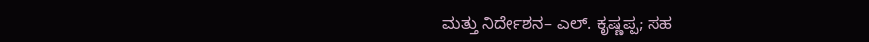ಮತ್ತು ನಿರ್ದೇಶನ– ಎಲ್‌. ಕೃಷ್ಣಪ್ಪ; ಸಹ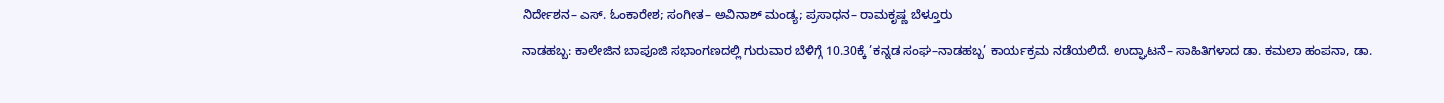ನಿರ್ದೇಶನ– ಎಸ್‌. ಓಂಕಾರೇಶ; ಸಂಗೀತ– ಅವಿನಾಶ್‌ ಮಂಡ್ಯ; ಪ್ರಸಾಧನ– ರಾಮಕೃಷ್ಣ ಬೆಳ್ತೂರು

ನಾಡಹಬ್ಬ: ಕಾಲೇಜಿನ ಬಾಪೂಜಿ ಸಭಾಂಗಣದಲ್ಲಿ ಗುರುವಾರ ಬೆಳಿಗ್ಗೆ 10.30ಕ್ಕೆ ’ಕನ್ನಡ ಸಂಘ–ನಾಡಹಬ್ಬ’ ಕಾರ್ಯಕ್ರಮ ನಡೆಯಲಿದೆ. ಉದ್ಘಾಟನೆ– ಸಾಹಿತಿಗಳಾದ ಡಾ. ಕಮಲಾ ಹಂಪನಾ, ಡಾ.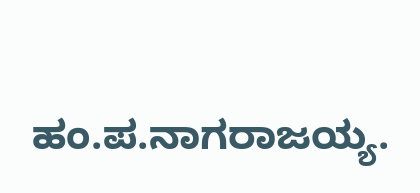ಹಂ.ಪ.ನಾಗರಾಜಯ್ಯ.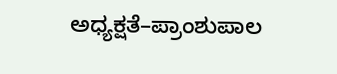ಅಧ್ಯಕ್ಷತೆ–ಪ್ರಾಂಶುಪಾಲ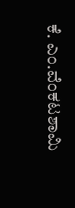ಕೆ. ಎಂ.ವೆಂಕಟಶಾಮಿ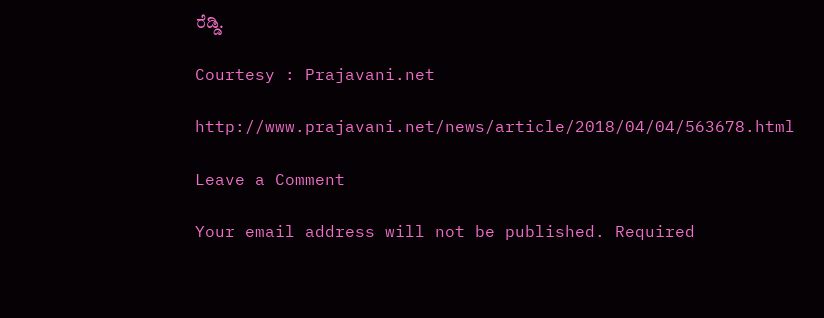ರೆಡ್ಡಿ.

Courtesy : Prajavani.net

http://www.prajavani.net/news/article/2018/04/04/563678.html

Leave a Comment

Your email address will not be published. Required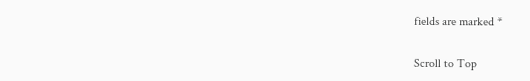fields are marked *

Scroll to Top